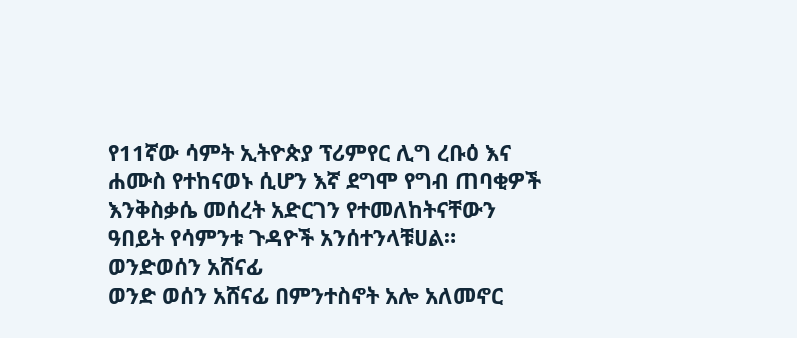የ11ኛው ሳምት ኢትዮጵያ ፕሪምየር ሊግ ረቡዕ እና ሐሙስ የተከናወኑ ሲሆን እኛ ደግሞ የግብ ጠባቂዎች እንቅስቃሴ መሰረት አድርገን የተመለከትናቸውን ዓበይት የሳምንቱ ጉዳዮች አንሰተንላቹሀል።
ወንድወሰን አሸናፊ
ወንድ ወሰን አሸናፊ በምንተስኖት አሎ አለመኖር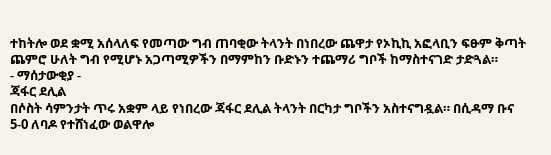ተከትሎ ወደ ቋሚ አሰላለፍ የመጣው ግብ ጠባቂው ትላንት በነበረው ጨዋታ የኦኪኪ አፎላቢን ፍፁም ቅጣት ጨምሮ ሁለት ግብ የሚሆኑ አጋጣሚዎችን በማምከን ቡድኑን ተጨማሪ ግቦች ከማስተናገድ ታድጓል።
- ማሰታውቂያ -
ጃፋር ደሊል
በሶስት ሳምንታት ጥሩ አቋም ላይ የነበረው ጃፋር ደሊል ትላንት በርካታ ግቦችን አስተናግዷል። በሲዳማ ቡና 5-0 ለባዶ የተሸነፈው ወልዋሎ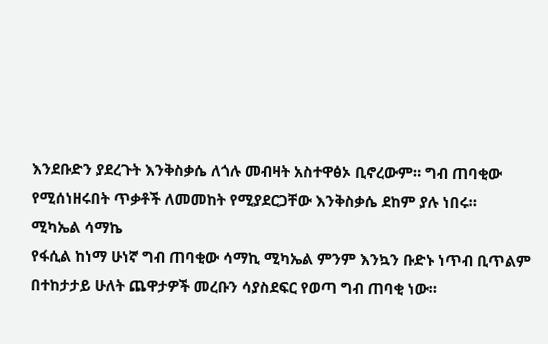እንደቡድን ያደረጉት እንቅስቃሴ ለጎሉ መብዛት አስተዋፅኦ ቢኖረውም። ግብ ጠባቂው የሚሰነዘሩበት ጥቃቶች ለመመከት የሚያደርጋቸው እንቅስቃሴ ደከም ያሉ ነበሩ።
ሚካኤል ሳማኬ
የፋሲል ከነማ ሁነኛ ግብ ጠባቂው ሳማኪ ሚካኤል ምንም እንኳን ቡድኑ ነጥብ ቢጥልም በተከታታይ ሁለት ጨዋታዎች መረቡን ሳያስደፍር የወጣ ግብ ጠባቂ ነው።